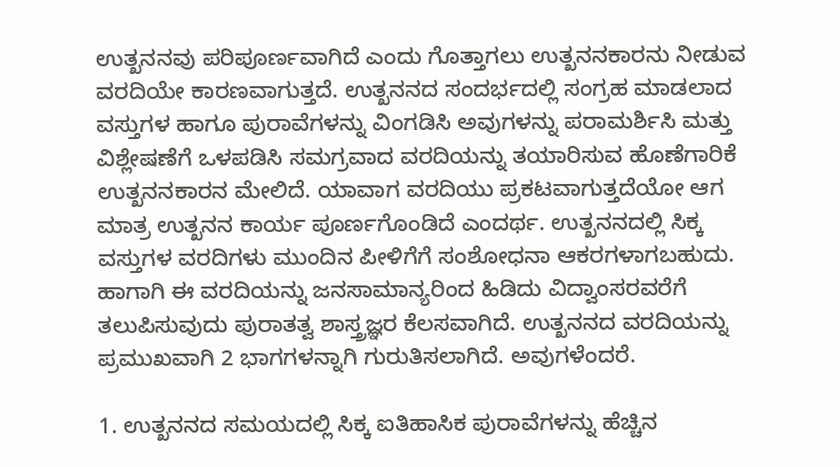ಉತ್ಖನನವು ಪರಿಪೂರ್ಣವಾಗಿದೆ ಎಂದು ಗೊತ್ತಾಗಲು ಉತ್ಖನನಕಾರನು ನೀಡುವ ವರದಿಯೇ ಕಾರಣವಾಗುತ್ತದೆ. ಉತ್ಖನನದ ಸಂದರ್ಭದಲ್ಲಿ ಸಂಗ್ರಹ ಮಾಡಲಾದ ವಸ್ತುಗಳ ಹಾಗೂ ಪುರಾವೆಗಳನ್ನು ವಿಂಗಡಿಸಿ ಅವುಗಳನ್ನು ಪರಾಮರ್ಶಿಸಿ ಮತ್ತು ವಿಶ್ಲೇಷಣೆಗೆ ಒಳಪಡಿಸಿ ಸಮಗ್ರವಾದ ವರದಿಯನ್ನು ತಯಾರಿಸುವ ಹೊಣೆಗಾರಿಕೆ ಉತ್ಖನನಕಾರನ ಮೇಲಿದೆ. ಯಾವಾಗ ವರದಿಯು ಪ್ರಕಟವಾಗುತ್ತದೆಯೋ ಆಗ ಮಾತ್ರ ಉತ್ಖನನ ಕಾರ್ಯ ಪೂರ್ಣಗೊಂಡಿದೆ ಎಂದರ್ಥ. ಉತ್ಖನನದಲ್ಲಿ ಸಿಕ್ಕ ವಸ್ತುಗಳ ವರದಿಗಳು ಮುಂದಿನ ಪೀಳಿಗೆಗೆ ಸಂಶೋಧನಾ ಆಕರಗಳಾಗಬಹುದು. ಹಾಗಾಗಿ ಈ ವರದಿಯನ್ನು ಜನಸಾಮಾನ್ಯರಿಂದ ಹಿಡಿದು ವಿದ್ವಾಂಸರವರೆಗೆ ತಲುಪಿಸುವುದು ಪುರಾತತ್ವ ಶಾಸ್ತ್ರಜ್ಞರ ಕೆಲಸವಾಗಿದೆ. ಉತ್ಖನನದ ವರದಿಯನ್ನು ಪ್ರಮುಖವಾಗಿ 2 ಭಾಗಗಳನ್ನಾಗಿ ಗುರುತಿಸಲಾಗಿದೆ. ಅವುಗಳೆಂದರೆ.

1. ಉತ್ಖನನದ ಸಮಯದಲ್ಲಿ ಸಿಕ್ಕ ಐತಿಹಾಸಿಕ ಪುರಾವೆಗಳನ್ನು ಹೆಚ್ಚಿನ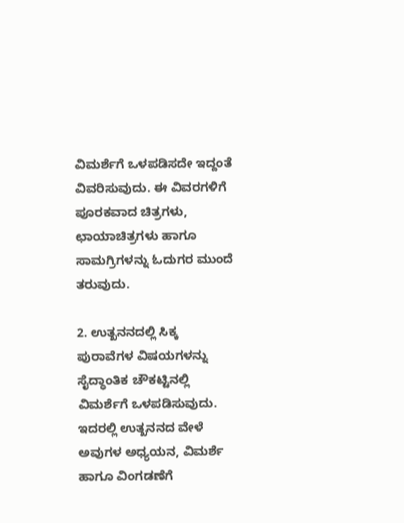ವಿಮರ್ಶೆಗೆ ಒಳಪಡಿಸದೇ ಇದ್ದಂತೆ ವಿವರಿಸುವುದು. ಈ ವಿವರಗಳಿಗೆ ಪೂರಕವಾದ ಚಿತ್ರಗಳು, ಛಾಯಾಚಿತ್ರಗಳು ಹಾಗೂ ಸಾಮಗ್ರಿಗಳನ್ನು ಓದುಗರ ಮುಂದೆ ತರುವುದು.

2. ಉತ್ಖನನದಲ್ಲಿ ಸಿಕ್ಕ ಪುರಾವೆಗಳ ವಿಷಯಗಳನ್ನು ಸೈದ್ಧಾಂತಿಕ ಚೌಕಟ್ಟಿನಲ್ಲಿ ವಿಮರ್ಶೆಗೆ ಒಳಪಡಿಸುವುದು. ಇದರಲ್ಲಿ ಉತ್ಖನನದ ವೇಳೆ ಅವುಗಳ ಅಧ್ಯಯನ, ವಿಮರ್ಶೆ ಹಾಗೂ ವಿಂಗಡಣೆಗೆ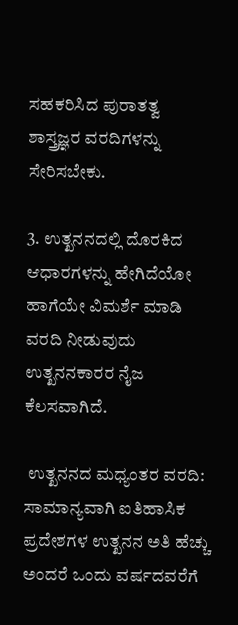ಸಹಕರಿಸಿದ ಪುರಾತತ್ವ ಶಾಸ್ತ್ರಜ್ಞರ ವರದಿಗಳನ್ನು ಸೇರಿಸಬೇಕು.

3. ಉತ್ಖನನದಲ್ಲಿ ದೊರಕಿದ ಆಧಾರಗಳನ್ನು ಹೇಗಿದೆಯೋ ಹಾಗೆಯೇ ವಿಮರ್ಶೆ ಮಾಡಿ ವರದಿ ನೀಡುವುದು ಉತ್ಖನನಕಾರರ ನೈಜ ಕೆಲಸವಾಗಿದೆ.

 ಉತ್ಖನನದ ಮಧ್ಯಂತರ ವರದಿ:  ಸಾಮಾನ್ಯವಾಗಿ ಐತಿಹಾಸಿಕ ಪ್ರದೇಶಗಳ ಉತ್ಖನನ ಅತಿ ಹೆಚ್ಚು ಅಂದರೆ ಒಂದು ವರ್ಷದವರೆಗೆ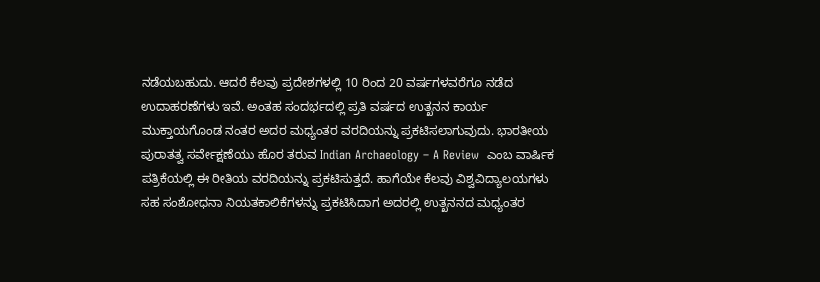ನಡೆಯಬಹುದು. ಆದರೆ ಕೆಲವು ಪ್ರದೇಶಗಳಲ್ಲಿ 10 ರಿಂದ 20 ವರ್ಷಗಳವರೆಗೂ ನಡೆದ ಉದಾಹರಣೆಗಳು ಇವೆ. ಅಂತಹ ಸಂದರ್ಭದಲ್ಲಿ ಪ್ರತಿ ವರ್ಷದ ಉತ್ಖನನ ಕಾರ್ಯ ಮುಕ್ತಾಯಗೊಂಡ ನಂತರ ಅದರ ಮಧ್ಯಂತರ ವರದಿಯನ್ನು ಪ್ರಕಟಿಸಲಾಗುವುದು. ಭಾರತೀಯ ಪುರಾತತ್ವ ಸರ್ವೇಕ್ಷಣೆಯು ಹೊರ ತರುವ Indian Archaeology – A Review  ಎಂಬ ವಾರ್ಷಿಕ ಪತ್ರಿಕೆಯಲ್ಲಿ ಈ ರೀತಿಯ ವರದಿಯನ್ನು ಪ್ರಕಟಿಸುತ್ತದೆ. ಹಾಗೆಯೇ ಕೆಲವು ವಿಶ್ವವಿದ್ಯಾಲಯಗಳು ಸಹ ಸಂಶೋಧನಾ ನಿಯತಕಾಲಿಕೆಗಳನ್ನು ಪ್ರಕಟಿಸಿದಾಗ ಅದರಲ್ಲಿ ಉತ್ಖನನದ ಮಧ್ಯಂತರ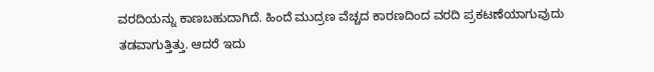ವರದಿಯನ್ನು ಕಾಣಬಹುದಾಗಿದೆ. ಹಿಂದೆ ಮುದ್ರಣ ವೆಚ್ಚದ ಕಾರಣದಿಂದ ವರದಿ ಪ್ರಕಟಣೆಯಾಗುವುದು ತಡವಾಗುತ್ತಿತ್ತು. ಆದರೆ ಇದು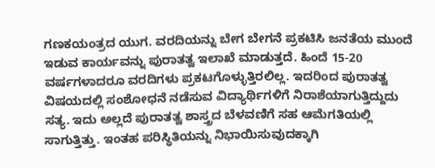ಗಣಕಯಂತ್ರದ ಯುಗ. ವರದಿಯನ್ನು ಬೇಗ ಬೇಗನೆ ಪ್ರಕಟಿಸಿ ಜನತೆಯ ಮುಂದೆ ಇಡುವ ಕಾರ್ಯವನ್ನು ಪುರಾತತ್ವ ಇಲಾಖೆ ಮಾಡುತ್ತದೆ. ಹಿಂದೆ 15-20 ವರ್ಷಗಳಾದರೂ ವರದಿಗಳು ಪ್ರಕಟಗೊಳ್ಳುತ್ತಿರಲಿಲ್ಲ. ಇದರಿಂದ ಪುರಾತತ್ವ ವಿಷಯದಲ್ಲಿ ಸಂಶೋಧನೆ ನಡೆಸುವ ವಿದ್ಯಾರ್ಥಿಗಳಿಗೆ ನಿರಾಶೆಯಾಗುತ್ತಿದ್ದುದು ಸತ್ಯ. ಇದು ಅಲ್ಲದೆ ಪುರಾತತ್ವ ಶಾಸ್ತ್ರದ ಬೆಳವಣಿಗೆ ಸಹ ಆಮೆಗತಿಯಲ್ಲಿ ಸಾಗುತ್ತಿತ್ತು. ಇಂತಹ ಪರಿಸ್ಥಿತಿಯನ್ನು ನಿಭಾಯಿಸುವುದಕ್ಕಾಗಿ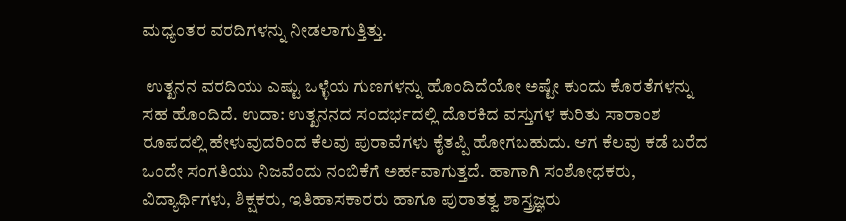ಮಧ್ಯಂತರ ವರದಿಗಳನ್ನು ನೀಡಲಾಗುತ್ತಿತ್ತು.

 ಉತ್ಖನನ ವರದಿಯು ಎಷ್ಟು ಒಳ್ಳೆಯ ಗುಣಗಳನ್ನು ಹೊಂದಿದೆಯೋ ಅಷ್ಟೇ ಕುಂದು ಕೊರತೆಗಳನ್ನು ಸಹ ಹೊಂದಿದೆ. ಉದಾ: ಉತ್ಖನನದ ಸಂದರ್ಭದಲ್ಲಿ ದೊರಕಿದ ವಸ್ತುಗಳ ಕುರಿತು ಸಾರಾಂಶ ರೂಪದಲ್ಲಿ ಹೇಳುವುದರಿಂದ ಕೆಲವು ಪುರಾವೆಗಳು ಕೈತಪ್ಪಿ ಹೋಗಬಹುದು. ಆಗ ಕೆಲವು ಕಡೆ ಬರೆದ ಒಂದೇ ಸಂಗತಿಯು ನಿಜವೆಂದು ನಂಬಿಕೆಗೆ ಅರ್ಹವಾಗುತ್ತದೆ. ಹಾಗಾಗಿ ಸಂಶೋಧಕರು, ವಿದ್ಯಾರ್ಥಿಗಳು, ಶಿಕ್ಷಕರು, ಇತಿಹಾಸಕಾರರು ಹಾಗೂ ಪುರಾತತ್ವ ಶಾಸ್ತ್ರಜ್ಞರು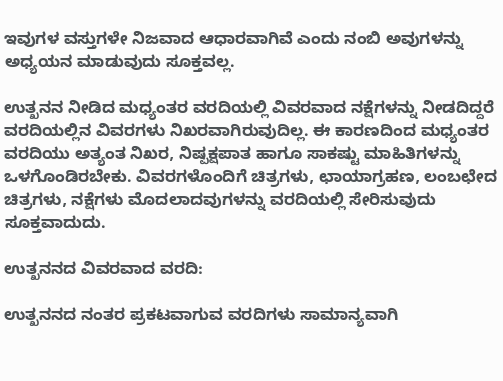ಇವುಗಳ ವಸ್ತುಗಳೇ ನಿಜವಾದ ಆಧಾರವಾಗಿವೆ ಎಂದು ನಂಬಿ ಅವುಗಳನ್ನು ಅಧ್ಯಯನ ಮಾಡುವುದು ಸೂಕ್ತವಲ್ಲ.

ಉತ್ಖನನ ನೀಡಿದ ಮಧ್ಯಂತರ ವರದಿಯಲ್ಲಿ ವಿವರವಾದ ನಕ್ಷೆಗಳನ್ನು ನೀಡದಿದ್ದರೆ ವರದಿಯಲ್ಲಿನ ವಿವರಗಳು ನಿಖರವಾಗಿರುವುದಿಲ್ಲ. ಈ ಕಾರಣದಿಂದ ಮಧ್ಯಂತರ ವರದಿಯು ಅತ್ಯಂತ ನಿಖರ, ನಿಷ್ಪಕ್ಷಪಾತ ಹಾಗೂ ಸಾಕಷ್ಟು ಮಾಹಿತಿಗಳನ್ನು ಒಳಗೊಂಡಿರಬೇಕು. ವಿವರಗಳೊಂದಿಗೆ ಚಿತ್ರಗಳು, ಛಾಯಾಗ್ರಹಣ, ಲಂಬಛೇದ ಚಿತ್ರಗಳು, ನಕ್ಷೆಗಳು ಮೊದಲಾದವುಗಳನ್ನು ವರದಿಯಲ್ಲಿ ಸೇರಿಸುವುದು ಸೂಕ್ತವಾದುದು.

ಉತ್ಖನನದ ವಿವರವಾದ ವರದಿ:

ಉತ್ಖನನದ ನಂತರ ಪ್ರಕಟವಾಗುವ ವರದಿಗಳು ಸಾಮಾನ್ಯವಾಗಿ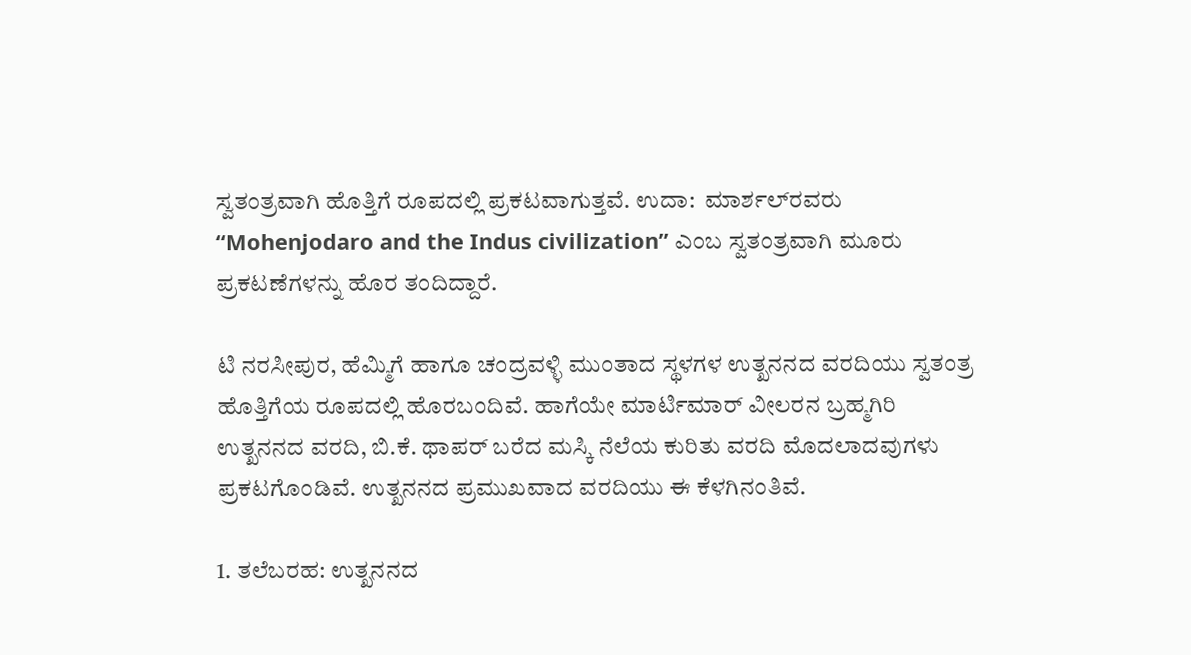ಸ್ವತಂತ್ರವಾಗಿ ಹೊತ್ತಿಗೆ ರೂಪದಲ್ಲಿ ಪ್ರಕಟವಾಗುತ್ತವೆ. ಉದಾ:  ಮಾರ್ಶಲ್‌ರವರು ʻʻMohenjodaro and the Indus civilizationʼʼ ಎಂಬ ಸ್ವತಂತ್ರವಾಗಿ ಮೂರು ಪ್ರಕಟಣೆಗಳನ್ನು ಹೊರ ತಂದಿದ್ದಾರೆ.

ಟಿ ನರಸೀಪುರ, ಹೆಮ್ಮಿಗೆ ಹಾಗೂ ಚಂದ್ರವಳ್ಳಿ ಮುಂತಾದ ಸ್ಥಳಗಳ ಉತ್ಖನನದ ವರದಿಯು ಸ್ವತಂತ್ರ ಹೊತ್ತಿಗೆಯ ರೂಪದಲ್ಲಿ ಹೊರಬಂದಿವೆ. ಹಾಗೆಯೇ ಮಾರ್ಟಿಮಾರ್‌ ವೀಲರನ ಬ್ರಹ್ಮಗಿರಿ ಉತ್ಖನನದ ವರದಿ, ಬಿ.ಕೆ. ಥಾಪರ್ ಬರೆದ ಮಸ್ಕಿ ನೆಲೆಯ ಕುರಿತು ವರದಿ ಮೊದಲಾದವುಗಳು ಪ್ರಕಟಗೊಂಡಿವೆ. ಉತ್ಖನನದ ಪ್ರಮುಖವಾದ ವರದಿಯು ಈ ಕೆಳಗಿನಂತಿವೆ.

1. ತಲೆಬರಹ: ಉತ್ಖನನದ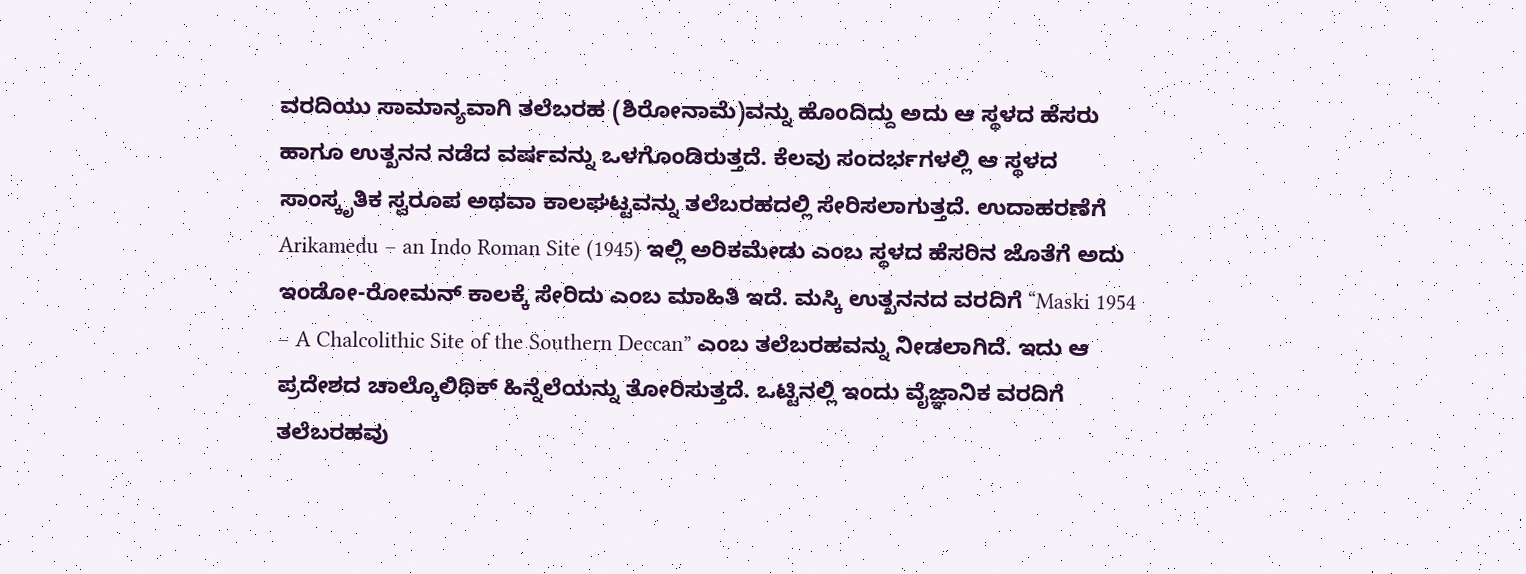ವರದಿಯು ಸಾಮಾನ್ಯವಾಗಿ ತಲೆಬರಹ (ಶಿರೋನಾಮೆ)ವನ್ನು ಹೊಂದಿದ್ದು ಅದು ಆ ಸ್ಥಳದ ಹೆಸರು ಹಾಗೂ ಉತ್ಖನನ ನಡೆದ ವರ್ಷವನ್ನು ಒಳಗೊಂಡಿರುತ್ತದೆ. ಕೆಲವು ಸಂದರ್ಭಗಳಲ್ಲಿ ಆ ಸ್ಥಳದ ಸಾಂಸ್ಕೃತಿಕ ಸ್ವರೂಪ ಅಥವಾ ಕಾಲಘಟ್ಟವನ್ನು ತಲೆಬರಹದಲ್ಲಿ ಸೇರಿಸಲಾಗುತ್ತದೆ. ಉದಾಹರಣೆಗೆ Arikamedu – an Indo Roman Site (1945) ಇಲ್ಲಿ ಅರಿಕಮೇಡು ಎಂಬ ಸ್ಥಳದ ಹೆಸರಿನ ಜೊತೆಗೆ ಅದು ಇಂಡೋ-ರೋಮನ್ ಕಾಲಕ್ಕೆ ಸೇರಿದು ಎಂಬ ಮಾಹಿತಿ ಇದೆ. ಮಸ್ಕಿ ಉತ್ಖನನದ ವರದಿಗೆ “Maski 1954 – A Chalcolithic Site of the Southern Deccan” ಎಂಬ ತಲೆಬರಹವನ್ನು ನೀಡಲಾಗಿದೆ. ಇದು ಆ ಪ್ರದೇಶದ ಚಾಲ್ಕೊಲಿಥಿಕ್ ಹಿನ್ನೆಲೆಯನ್ನು ತೋರಿಸುತ್ತದೆ. ಒಟ್ಟಿನಲ್ಲಿ ಇಂದು ವೈಜ್ಞಾನಿಕ ವರದಿಗೆ ತಲೆಬರಹವು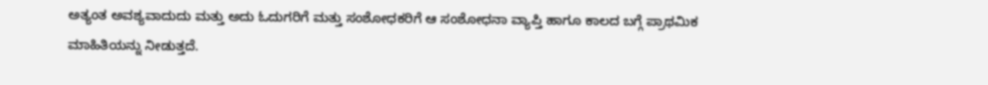ಅತ್ಯಂತ ಅವಶ್ಯವಾದುದು ಮತ್ತು ಅದು ಓದುಗರಿಗೆ ಮತ್ತು ಸಂಶೋಧಕರಿಗೆ ಆ ಸಂಶೋಧನಾ ವ್ಯಾಪ್ತಿ ಹಾಗೂ ಕಾಲದ ಬಗ್ಗೆ ಪ್ರಾಥಮಿಕ ಮಾಹಿತಿಯನ್ನು ನೀಡುತ್ತದೆ.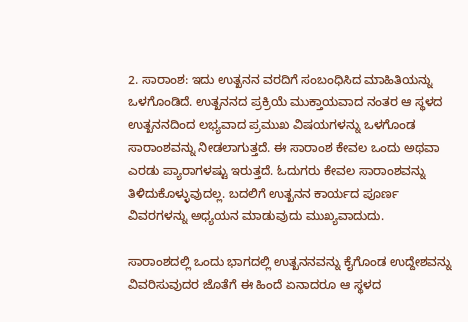2. ಸಾರಾಂಶ: ಇದು ಉತ್ಖನನ ವರದಿಗೆ ಸಂಬಂಧಿಸಿದ ಮಾಹಿತಿಯನ್ನು ಒಳಗೊಂಡಿದೆ. ಉತ್ಖನನದ ಪ್ರಕ್ರಿಯೆ ಮುಕ್ತಾಯವಾದ ನಂತರ ಆ ಸ್ಥಳದ ಉತ್ಖನನದಿಂದ ಲಭ್ಯವಾದ ಪ್ರಮುಖ ವಿಷಯಗಳನ್ನು ಒಳಗೊಂಡ ಸಾರಾಂಶವನ್ನು ನೀಡಲಾಗುತ್ತದೆ. ಈ ಸಾರಾಂಶ ಕೇವಲ ಒಂದು ಅಥವಾ ಎರಡು ಪ್ಯಾರಾಗಳಷ್ಟು ಇರುತ್ತದೆ. ಓದುಗರು ಕೇವಲ ಸಾರಾಂಶವನ್ನು ತಿಳಿದುಕೊಳ್ಳುವುದಲ್ಲ. ಬದಲಿಗೆ ಉತ್ಖನನ ಕಾರ್ಯದ ಪೂರ್ಣ ವಿವರಗಳನ್ನು ಅಧ್ಯಯನ ಮಾಡುವುದು ಮುಖ್ಯವಾದುದು.

ಸಾರಾಂಶದಲ್ಲಿ ಒಂದು ಭಾಗದಲ್ಲಿ ಉತ್ಖನನವನ್ನು ಕೈಗೊಂಡ ಉದ್ದೇಶವನ್ನು ವಿವರಿಸುವುದರ ಜೊತೆಗೆ ಈ ಹಿಂದೆ ಏನಾದರೂ ಆ ಸ್ಥಳದ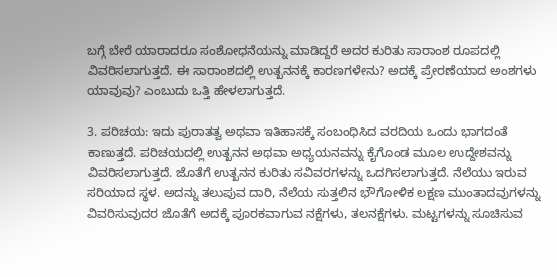ಬಗ್ಗೆ ಬೇರೆ ಯಾರಾದರೂ ಸಂಶೋಧನೆಯನ್ನು ಮಾಡಿದ್ದರೆ ಅದರ ಕುರಿತು ಸಾರಾಂಶ ರೂಪದಲ್ಲಿ ವಿವರಿಸಲಾಗುತ್ತದೆ. ಈ ಸಾರಾಂಶದಲ್ಲಿ ಉತ್ಖನನಕ್ಕೆ ಕಾರಣಗಳೇನು? ಅದಕ್ಕೆ ಪ್ರೇರಣೆಯಾದ ಅಂಶಗಳು ಯಾವುವು? ಎಂಬುದು ಒತ್ತಿ ಹೇಳಲಾಗುತ್ತದೆ.

3. ಪರಿಚಯ: ಇದು ಪುರಾತತ್ವ ಅಥವಾ ಇತಿಹಾಸಕ್ಕೆ ಸಂಬಂಧಿಸಿದ ವರದಿಯ ಒಂದು ಭಾಗದಂತೆ ಕಾಣುತ್ತದೆ. ಪರಿಚಯದಲ್ಲಿ ಉತ್ಖನನ ಅಥವಾ ಅಧ್ಯಯನವನ್ನು ಕೈಗೊಂಡ ಮೂಲ ಉದ್ದೇಶವನ್ನು ವಿವರಿಸಲಾಗುತ್ತದೆ. ಜೊತೆಗೆ ಉತ್ಖನನ ಕುರಿತು ಸವಿವರಗಳನ್ನು ಒದಗಿಸಲಾಗುತ್ತದೆ. ನೆಲೆಯು ಇರುವ ಸರಿಯಾದ ಸ್ಥಳ. ಅದನ್ನು ತಲುಪುವ ದಾರಿ, ನೆಲೆಯ ಸುತ್ತಲಿನ ಭೌಗೋಳಿಕ ಲಕ್ಷಣ ಮುಂತಾದವುಗಳನ್ನು ವಿವರಿಸುವುದರ ಜೊತೆಗೆ ಅದಕ್ಕೆ ಪೂರಕವಾಗುವ ನಕ್ಷೆಗಳು, ತಲನಕ್ಷೆಗಳು. ಮಟ್ಟಗಳನ್ನು ಸೂಚಿಸುವ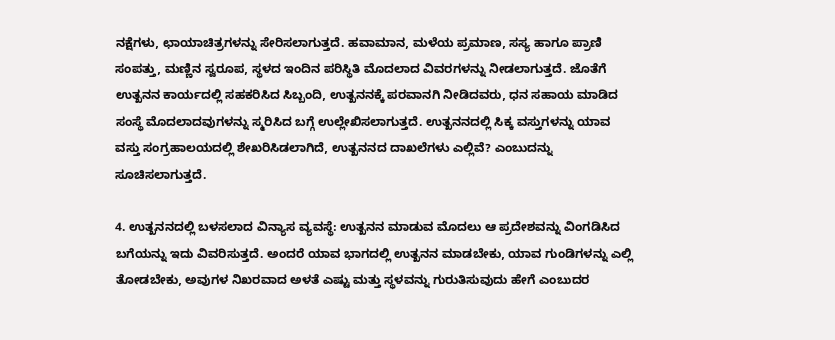ನಕ್ಷೆಗಳು, ಛಾಯಾಚಿತ್ರಗಳನ್ನು ಸೇರಿಸಲಾಗುತ್ತದೆ. ಹವಾಮಾನ, ಮಳೆಯ ಪ್ರಮಾಣ, ಸಸ್ಯ ಹಾಗೂ ಪ್ರಾಣಿ ಸಂಪತ್ತು, ಮಣ್ಣಿನ ಸ್ವರೂಪ, ಸ್ಥಳದ ಇಂದಿನ ಪರಿಸ್ಥಿತಿ ಮೊದಲಾದ ವಿವರಗಳನ್ನು ನೀಡಲಾಗುತ್ತದೆ. ಜೊತೆಗೆ ಉತ್ಖನನ ಕಾರ್ಯದಲ್ಲಿ ಸಹಕರಿಸಿದ ಸಿಬ್ಬಂದಿ, ಉತ್ಖನನಕ್ಕೆ ಪರವಾನಗಿ ನೀಡಿದವರು, ಧನ ಸಹಾಯ ಮಾಡಿದ ಸಂಸ್ಥೆ ಮೊದಲಾದವುಗಳನ್ನು ಸ್ಮರಿಸಿದ ಬಗ್ಗೆ ಉಲ್ಲೇಖಿಸಲಾಗುತ್ತದೆ. ಉತ್ಖನನದಲ್ಲಿ ಸಿಕ್ಕ ವಸ್ತುಗಳನ್ನು ಯಾವ ವಸ್ತು ಸಂಗ್ರಹಾಲಯದಲ್ಲಿ ಶೇಖರಿಸಿಡಲಾಗಿದೆ, ಉತ್ಖನನದ ದಾಖಲೆಗಳು ಎಲ್ಲಿವೆ? ಎಂಬುದನ್ನು ಸೂಚಿಸಲಾಗುತ್ತದೆ.

4. ಉತ್ಖನನದಲ್ಲಿ ಬಳಸಲಾದ ವಿನ್ಯಾಸ ವ್ಯವಸ್ಥೆ: ಉತ್ಖನನ ಮಾಡುವ ಮೊದಲು ಆ ಪ್ರದೇಶವನ್ನು ವಿಂಗಡಿಸಿದ ಬಗೆಯನ್ನು ಇದು ವಿವರಿಸುತ್ತದೆ. ಅಂದರೆ ಯಾವ ಭಾಗದಲ್ಲಿ ಉತ್ಖನನ ಮಾಡಬೇಕು, ಯಾವ ಗುಂಡಿಗಳನ್ನು ಎಲ್ಲಿ ತೋಡಬೇಕು, ಅವುಗಳ ನಿಖರವಾದ ಅಳತೆ ಎಷ್ಟು ಮತ್ತು ಸ್ಥಳವನ್ನು ಗುರುತಿಸುವುದು ಹೇಗೆ ಎಂಬುದರ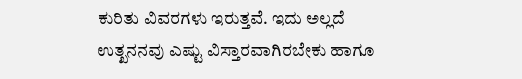ಕುರಿತು ವಿವರಗಳು ಇರುತ್ತವೆ. ಇದು ಅಲ್ಲದೆ ಉತ್ಖನನವು ಎಷ್ಟು ವಿಸ್ತಾರವಾಗಿರಬೇಕು ಹಾಗೂ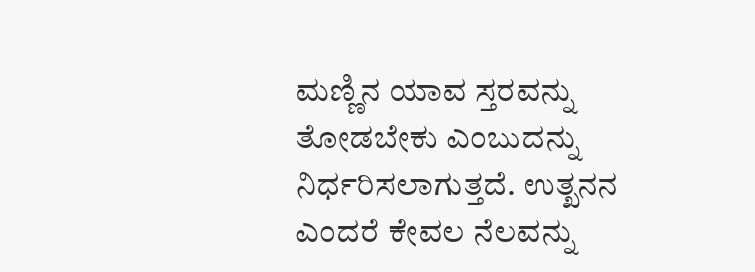ಮಣ್ಣಿನ ಯಾವ ಸ್ತರವನ್ನು ತೋಡಬೇಕು ಎಂಬುದನ್ನು ನಿರ್ಧರಿಸಲಾಗುತ್ತದೆ. ಉತ್ಖನನ ಎಂದರೆ ಕೇವಲ ನೆಲವನ್ನು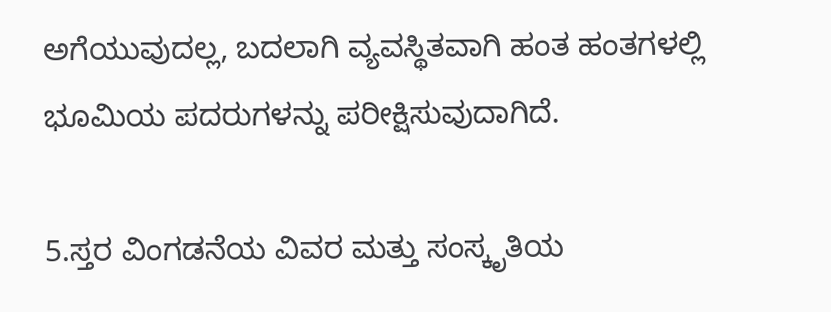ಅಗೆಯುವುದಲ್ಲ, ಬದಲಾಗಿ ವ್ಯವಸ್ಥಿತವಾಗಿ ಹಂತ ಹಂತಗಳಲ್ಲಿ ಭೂಮಿಯ ಪದರುಗಳನ್ನು ಪರೀಕ್ಷಿಸುವುದಾಗಿದೆ.

5.ಸ್ತರ ವಿಂಗಡನೆಯ ವಿವರ ಮತ್ತು ಸಂಸ್ಕೃತಿಯ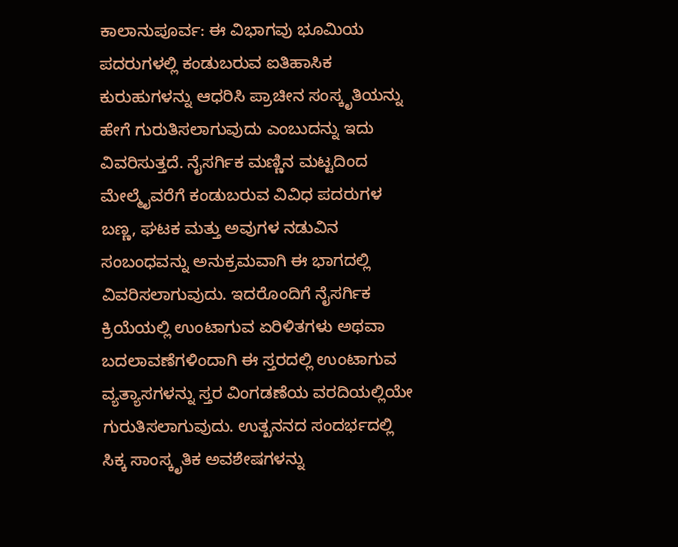ಕಾಲಾನುಪೂರ್ವ: ಈ ವಿಭಾಗವು ಭೂಮಿಯ ಪದರುಗಳಲ್ಲಿ ಕಂಡುಬರುವ ಐತಿಹಾಸಿಕ ಕುರುಹುಗಳನ್ನು ಆಧರಿಸಿ ಪ್ರಾಚೀನ ಸಂಸ್ಕೃತಿಯನ್ನು ಹೇಗೆ ಗುರುತಿಸಲಾಗುವುದು ಎಂಬುದನ್ನು ಇದು ವಿವರಿಸುತ್ತದೆ. ನೈಸರ್ಗಿಕ ಮಣ್ಣಿನ ಮಟ್ಟದಿಂದ ಮೇಲ್ಮೈವರೆಗೆ ಕಂಡುಬರುವ ವಿವಿಧ ಪದರುಗಳ ಬಣ್ಣ, ಘಟಕ ಮತ್ತು ಅವುಗಳ ನಡುವಿನ ಸಂಬಂಧವನ್ನು ಅನುಕ್ರಮವಾಗಿ ಈ ಭಾಗದಲ್ಲಿ ವಿವರಿಸಲಾಗುವುದು. ಇದರೊಂದಿಗೆ ನೈಸರ್ಗಿಕ ಕ್ರಿಯೆಯಲ್ಲಿ ಉಂಟಾಗುವ ಏರಿಳಿತಗಳು ಅಥವಾ ಬದಲಾವಣೆಗಳಿಂದಾಗಿ ಈ ಸ್ತರದಲ್ಲಿ ಉಂಟಾಗುವ ವ್ಯತ್ಯಾಸಗಳನ್ನು ಸ್ತರ ವಿಂಗಡಣೆಯ ವರದಿಯಲ್ಲಿಯೇ ಗುರುತಿಸಲಾಗುವುದು. ಉತ್ಖನನದ ಸಂದರ್ಭದಲ್ಲಿ ಸಿಕ್ಕ ಸಾಂಸ್ಕೃತಿಕ ಅವಶೇಷಗಳನ್ನು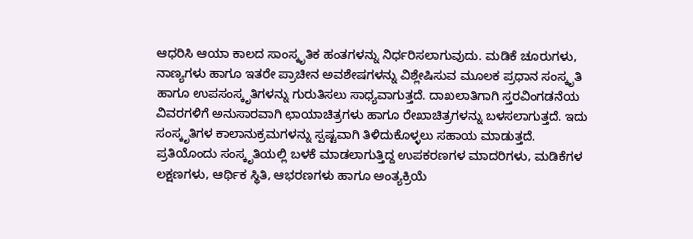ಆಧರಿಸಿ ಆಯಾ ಕಾಲದ ಸಾಂಸ್ಕೃತಿಕ ಹಂತಗಳನ್ನು ನಿರ್ಧರಿಸಲಾಗುವುದು. ಮಡಿಕೆ ಚೂರುಗಳು, ನಾಣ್ಯಗಳು ಹಾಗೂ ಇತರೇ ಪ್ರಾಚೀನ ಅವಶೇಷಗಳನ್ನು ವಿಶ್ಲೇಷಿಸುವ ಮೂಲಕ ಪ್ರಧಾನ ಸಂಸ್ಕೃತಿ ಹಾಗೂ ಉಪಸಂಸ್ಕೃತಿಗಳನ್ನು ಗುರುತಿಸಲು ಸಾಧ್ಯವಾಗುತ್ತದೆ. ದಾಖಲಾತಿಗಾಗಿ ಸ್ತರವಿಂಗಡನೆಯ ವಿವರಗಳಿಗೆ ಅನುಸಾರವಾಗಿ ಛಾಯಾಚಿತ್ರಗಳು ಹಾಗೂ ರೇಖಾಚಿತ್ರಗಳನ್ನು ಬಳಸಲಾಗುತ್ತದೆ. ಇದು ಸಂಸ್ಕೃತಿಗಳ ಕಾಲಾನುಕ್ರಮಗಳನ್ನು ಸ್ಪಷ್ಟವಾಗಿ ತಿಳಿದುಕೊಳ್ಳಲು ಸಹಾಯ ಮಾಡುತ್ತದೆ. ಪ್ರತಿಯೊಂದು ಸಂಸ್ಕೃತಿಯಲ್ಲಿ ಬಳಕೆ ಮಾಡಲಾಗುತ್ತಿದ್ದ ಉಪಕರಣಗಳ ಮಾದರಿಗಳು, ಮಡಿಕೆಗಳ ಲಕ್ಷಣಗಳು, ಆರ್ಥಿಕ ಸ್ಥಿತಿ, ಆಭರಣಗಳು ಹಾಗೂ ಅಂತ್ಯಕ್ರಿಯೆ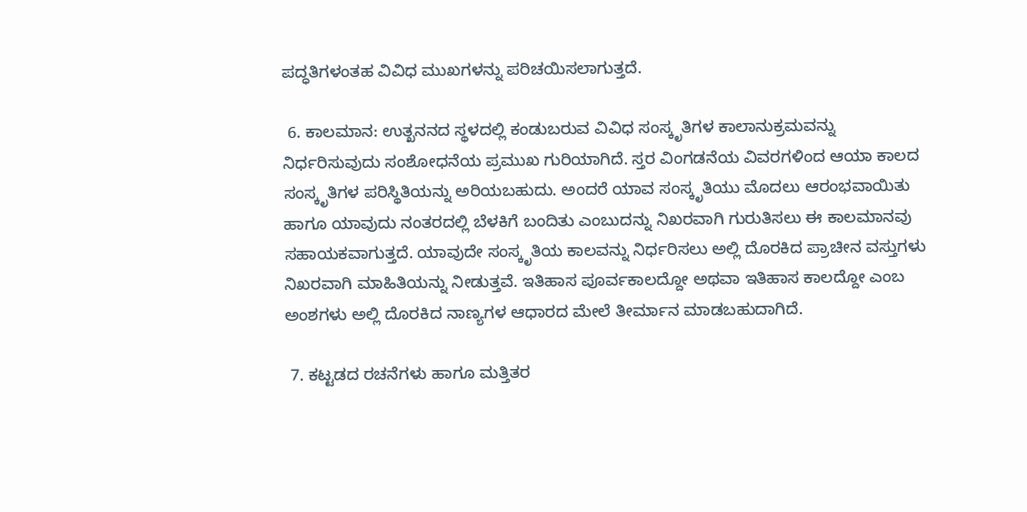ಪದ್ಧತಿಗಳಂತಹ ವಿವಿಧ ಮುಖಗಳನ್ನು ಪರಿಚಯಿಸಲಾಗುತ್ತದೆ.

 6. ಕಾಲಮಾನ: ಉತ್ಖನನದ ಸ್ಥಳದಲ್ಲಿ ಕಂಡುಬರುವ ವಿವಿಧ ಸಂಸ್ಕೃತಿಗಳ ಕಾಲಾನುಕ್ರಮವನ್ನು ನಿರ್ಧರಿಸುವುದು ಸಂಶೋಧನೆಯ ಪ್ರಮುಖ ಗುರಿಯಾಗಿದೆ. ಸ್ತರ ವಿಂಗಡನೆಯ ವಿವರಗಳಿಂದ ಆಯಾ ಕಾಲದ ಸಂಸ್ಕೃತಿಗಳ ಪರಿಸ್ಥಿತಿಯನ್ನು ಅರಿಯಬಹುದು. ಅಂದರೆ ಯಾವ ಸಂಸ್ಕೃತಿಯು ಮೊದಲು ಆರಂಭವಾಯಿತು ಹಾಗೂ ಯಾವುದು ನಂತರದಲ್ಲಿ ಬೆಳಕಿಗೆ ಬಂದಿತು ಎಂಬುದನ್ನು ನಿಖರವಾಗಿ ಗುರುತಿಸಲು ಈ ಕಾಲಮಾನವು ಸಹಾಯಕವಾಗುತ್ತದೆ. ಯಾವುದೇ ಸಂಸ್ಕೃತಿಯ ಕಾಲವನ್ನು ನಿರ್ಧರಿಸಲು ಅಲ್ಲಿ ದೊರಕಿದ ಪ್ರಾಚೀನ ವಸ್ತುಗಳು ನಿಖರವಾಗಿ ಮಾಹಿತಿಯನ್ನು ನೀಡುತ್ತವೆ. ಇತಿಹಾಸ ಪೂರ್ವಕಾಲದ್ದೋ ಅಥವಾ ಇತಿಹಾಸ ಕಾಲದ್ದೋ ಎಂಬ ಅಂಶಗಳು ಅಲ್ಲಿ ದೊರಕಿದ ನಾಣ್ಯಗಳ ಆಧಾರದ ಮೇಲೆ ತೀರ್ಮಾನ ಮಾಡಬಹುದಾಗಿದೆ.

 7. ಕಟ್ಟಡದ ರಚನೆಗಳು ಹಾಗೂ ಮತ್ತಿತರ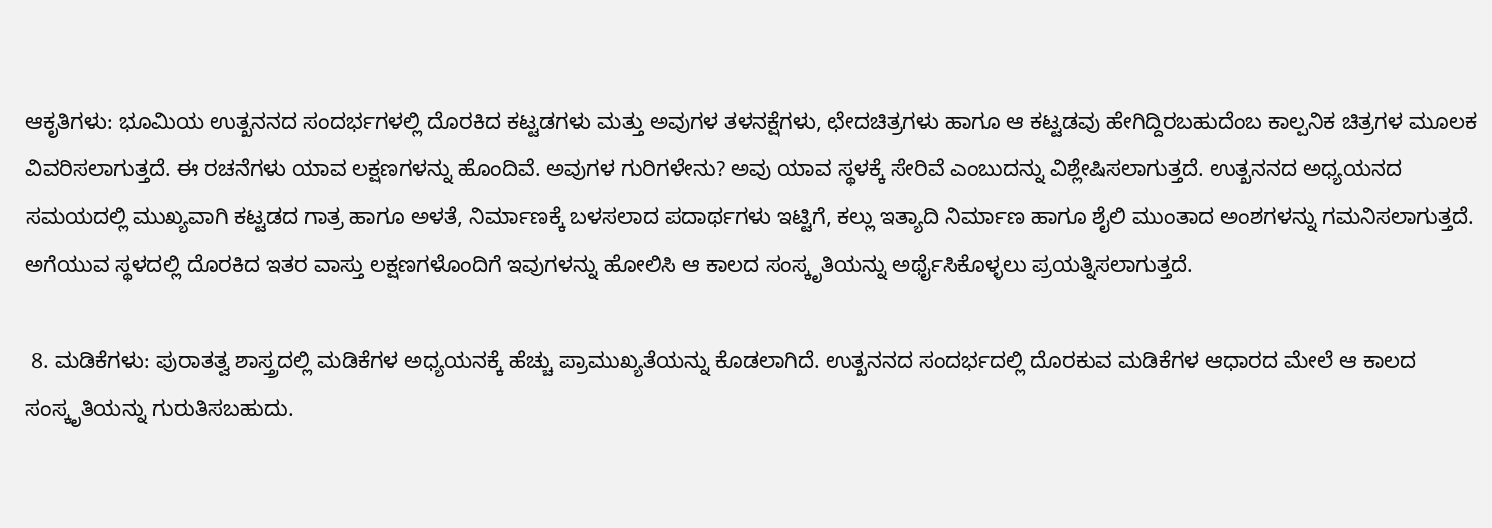ಆಕೃತಿಗಳು: ಭೂಮಿಯ ಉತ್ಖನನದ ಸಂದರ್ಭಗಳಲ್ಲಿ ದೊರಕಿದ ಕಟ್ಟಡಗಳು ಮತ್ತು ಅವುಗಳ ತಳನಕ್ಷೆಗಳು, ಛೇದಚಿತ್ರಗಳು ಹಾಗೂ ಆ ಕಟ್ಟಡವು ಹೇಗಿದ್ದಿರಬಹುದೆಂಬ ಕಾಲ್ಪನಿಕ ಚಿತ್ರಗಳ ಮೂಲಕ ವಿವರಿಸಲಾಗುತ್ತದೆ. ಈ ರಚನೆಗಳು ಯಾವ ಲಕ್ಷಣಗಳನ್ನು ಹೊಂದಿವೆ. ಅವುಗಳ ಗುರಿಗಳೇನು? ಅವು ಯಾವ ಸ್ಥಳಕ್ಕೆ ಸೇರಿವೆ ಎಂಬುದನ್ನು ವಿಶ್ಲೇಷಿಸಲಾಗುತ್ತದೆ. ಉತ್ಖನನದ ಅಧ್ಯಯನದ ಸಮಯದಲ್ಲಿ ಮುಖ್ಯವಾಗಿ ಕಟ್ಟಡದ ಗಾತ್ರ ಹಾಗೂ ಅಳತೆ, ನಿರ್ಮಾಣಕ್ಕೆ ಬಳಸಲಾದ ಪದಾರ್ಥಗಳು ಇಟ್ಟಿಗೆ, ಕಲ್ಲು ಇತ್ಯಾದಿ ನಿರ್ಮಾಣ ಹಾಗೂ ಶೈಲಿ ಮುಂತಾದ ಅಂಶಗಳನ್ನು ಗಮನಿಸಲಾಗುತ್ತದೆ. ಅಗೆಯುವ ಸ್ಥಳದಲ್ಲಿ ದೊರಕಿದ ಇತರ ವಾಸ್ತು ಲಕ್ಷಣಗಳೊಂದಿಗೆ ಇವುಗಳನ್ನು ಹೋಲಿಸಿ ಆ ಕಾಲದ ಸಂಸ್ಕೃತಿಯನ್ನು ಅರ್ಥೈಸಿಕೊಳ್ಳಲು ಪ್ರಯತ್ನಿಸಲಾಗುತ್ತದೆ.

 8. ಮಡಿಕೆಗಳು: ಪುರಾತತ್ವ ಶಾಸ್ತ್ರದಲ್ಲಿ ಮಡಿಕೆಗಳ ಅಧ್ಯಯನಕ್ಕೆ ಹೆಚ್ಚು ಪ್ರಾಮುಖ್ಯತೆಯನ್ನು ಕೊಡಲಾಗಿದೆ. ಉತ್ಖನನದ ಸಂದರ್ಭದಲ್ಲಿ ದೊರಕುವ ಮಡಿಕೆಗಳ ಆಧಾರದ ಮೇಲೆ ಆ ಕಾಲದ ಸಂಸ್ಕೃತಿಯನ್ನು ಗುರುತಿಸಬಹುದು.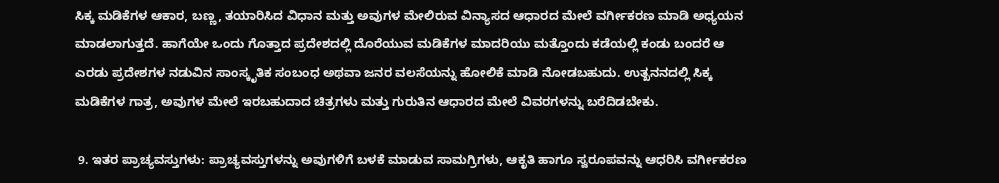ಸಿಕ್ಕ ಮಡಿಕೆಗಳ ಆಕಾರ, ಬಣ್ಣ, ತಯಾರಿಸಿದ ವಿಧಾನ ಮತ್ತು ಅವುಗಳ ಮೇಲಿರುವ ವಿನ್ಯಾಸದ ಆಧಾರದ ಮೇಲೆ ವರ್ಗೀಕರಣ ಮಾಡಿ ಅಧ್ಯಯನ ಮಾಡಲಾಗುತ್ತದೆ. ಹಾಗೆಯೇ ಒಂದು ಗೊತ್ತಾದ ಪ್ರದೇಶದಲ್ಲಿ ದೊರೆಯುವ ಮಡಿಕೆಗಳ ಮಾದರಿಯು ಮತ್ತೊಂದು ಕಡೆಯಲ್ಲಿ ಕಂಡು ಬಂದರೆ ಆ ಎರಡು ಪ್ರದೇಶಗಳ ನಡುವಿನ ಸಾಂಸ್ಕೃತಿಕ ಸಂಬಂಧ ಅಥವಾ ಜನರ ವಲಸೆಯನ್ನು ಹೋಲಿಕೆ ಮಾಡಿ ನೋಡಬಹುದು. ಉತ್ಖನನದಲ್ಲಿ ಸಿಕ್ಕ ಮಡಿಕೆಗಳ ಗಾತ್ರ, ಅವುಗಳ ಮೇಲೆ ಇರಬಹುದಾದ ಚಿತ್ರಗಳು ಮತ್ತು ಗುರುತಿನ ಆಧಾರದ ಮೇಲೆ ವಿವರಗಳನ್ನು ಬರೆದಿಡಬೇಕು.

 9. ಇತರ ಪ್ರಾಚ್ಯವಸ್ತುಗಳು: ಪ್ರಾಚ್ಯವಸ್ತುಗಳನ್ನು ಅವುಗಳಿಗೆ ಬಳಕೆ ಮಾಡುವ ಸಾಮಗ್ರಿಗಳು, ಆಕೃತಿ ಹಾಗೂ ಸ್ವರೂಪವನ್ನು ಆಧರಿಸಿ ವರ್ಗೀಕರಣ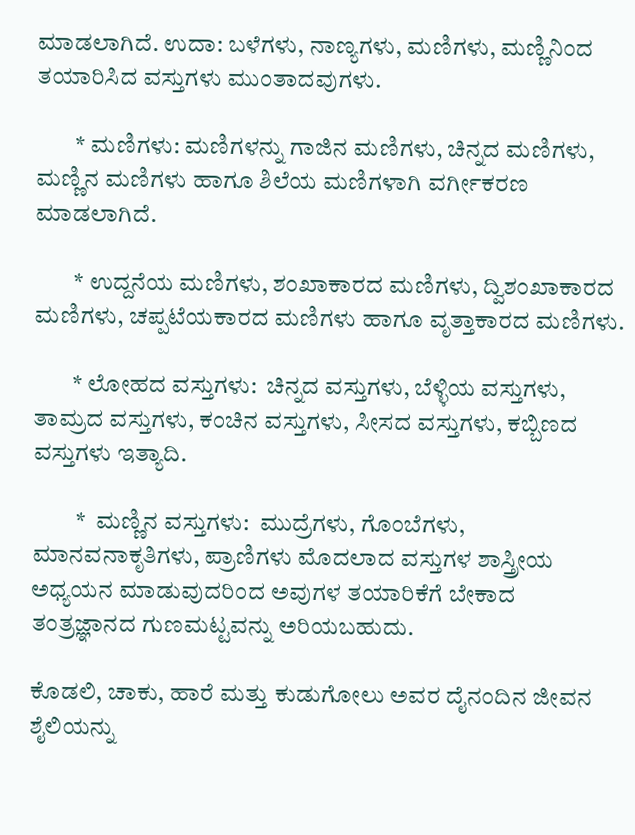ಮಾಡಲಾಗಿದೆ. ಉದಾ: ಬಳೆಗಳು, ನಾಣ್ಯಗಳು, ಮಣಿಗಳು, ಮಣ್ಣಿನಿಂದ ತಯಾರಿಸಿದ ವಸ್ತುಗಳು ಮುಂತಾದವುಗಳು.

        * ಮಣಿಗಳು: ಮಣಿಗಳನ್ನು ಗಾಜಿನ ಮಣಿಗಳು, ಚಿನ್ನದ ಮಣಿಗಳು, ಮಣ್ಣಿನ ಮಣಿಗಳು ಹಾಗೂ ಶಿಲೆಯ ಮಣಿಗಳಾಗಿ ವರ್ಗೀಕರಣ ಮಾಡಲಾಗಿದೆ.

        * ಉದ್ದನೆಯ ಮಣಿಗಳು, ಶಂಖಾಕಾರದ ಮಣಿಗಳು, ದ್ವಿಶಂಖಾಕಾರದ ಮಣಿಗಳು, ಚಪ್ಪಟೆಯಕಾರದ ಮಣಿಗಳು ಹಾಗೂ ವೃತ್ತಾಕಾರದ ಮಣಿಗಳು.

        * ಲೋಹದ ವಸ್ತುಗಳು:  ಚಿನ್ನದ ವಸ್ತುಗಳು, ಬೆಳ್ಳಿಯ ವಸ್ತುಗಳು, ತಾಮ್ರದ ವಸ್ತುಗಳು, ಕಂಚಿನ ವಸ್ತುಗಳು, ಸೀಸದ ವಸ್ತುಗಳು, ಕಬ್ಬಿಣದ ವಸ್ತುಗಳು ಇತ್ಯಾದಿ.

         *  ಮಣ್ಣಿನ ವಸ್ತುಗಳು:  ಮುದ್ರೆಗಳು, ಗೊಂಬೆಗಳು, ಮಾನವನಾಕೃತಿಗಳು, ಪ್ರಾಣಿಗಳು ಮೊದಲಾದ ವಸ್ತುಗಳ ಶಾಸ್ತ್ರೀಯ ಅಧ್ಯಯನ ಮಾಡುವುದರಿಂದ ಅವುಗಳ ತಯಾರಿಕೆಗೆ ಬೇಕಾದ ತಂತ್ರಜ್ಞಾನದ ಗುಣಮಟ್ಟವನ್ನು ಅರಿಯಬಹುದು.

ಕೊಡಲಿ, ಚಾಕು, ಹಾರೆ ಮತ್ತು ಕುಡುಗೋಲು ಅವರ ದೈನಂದಿನ ಜೀವನ ಶೈಲಿಯನ್ನು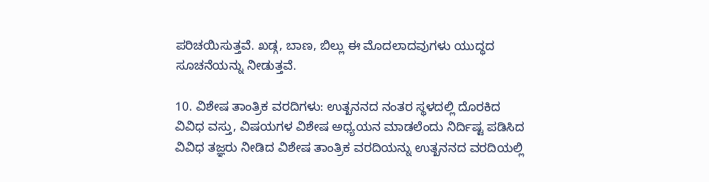ಪರಿಚಯಿಸುತ್ತವೆ. ಖಡ್ಗ, ಬಾಣ, ಬಿಲ್ಲು ಈ ಮೊದಲಾದವುಗಳು ಯುದ್ಧದ ಸೂಚನೆಯನ್ನು ನೀಡುತ್ತವೆ.

10. ವಿಶೇಷ ತಾಂತ್ರಿಕ ವರದಿಗಳು: ಉತ್ಖನನದ ನಂತರ ಸ್ಥಳದಲ್ಲಿ ದೊರಕಿದ ವಿವಿಧ ವಸ್ತು, ವಿಷಯಗಳ ವಿಶೇಷ ಅಧ್ಯಯನ ಮಾಡಲೆಂದು ನಿರ್ದಿಷ್ಟ ಪಡಿಸಿದ ವಿವಿಧ ತಜ್ಞರು ನೀಡಿದ ವಿಶೇಷ ತಾಂತ್ರಿಕ ವರದಿಯನ್ನು ಉತ್ಖನನದ ವರದಿಯಲ್ಲಿ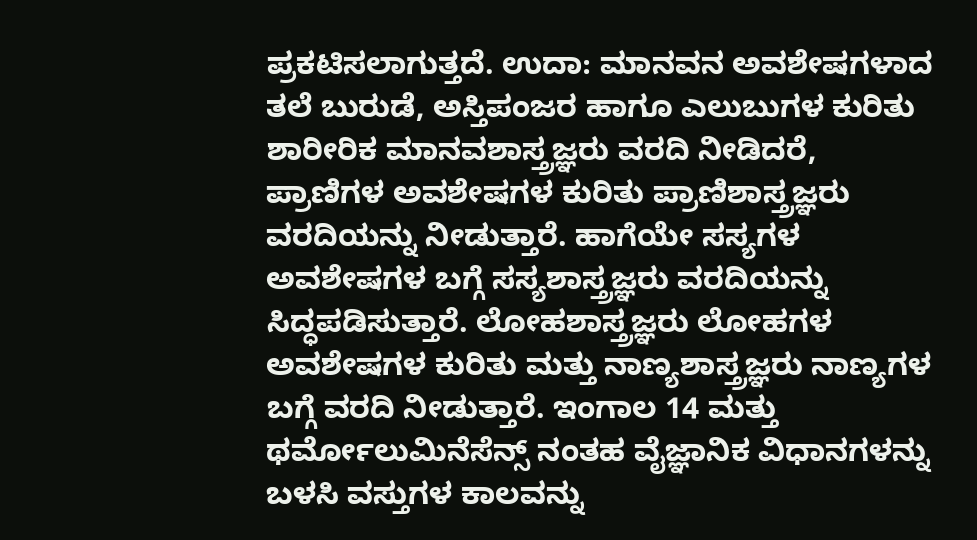ಪ್ರಕಟಿಸಲಾಗುತ್ತದೆ. ಉದಾ: ಮಾನವನ ಅವಶೇಷಗಳಾದ ತಲೆ ಬುರುಡೆ, ಅಸ್ತಿಪಂಜರ ಹಾಗೂ ಎಲುಬುಗಳ ಕುರಿತು ಶಾರೀರಿಕ ಮಾನವಶಾಸ್ತ್ರಜ್ಞರು ವರದಿ ನೀಡಿದರೆ, ಪ್ರಾಣಿಗಳ ಅವಶೇಷಗಳ ಕುರಿತು ಪ್ರಾಣಿಶಾಸ್ತ್ರಜ್ಞರು ವರದಿಯನ್ನು ನೀಡುತ್ತಾರೆ. ಹಾಗೆಯೇ ಸಸ್ಯಗಳ ಅವಶೇಷಗಳ ಬಗ್ಗೆ ಸಸ್ಯಶಾಸ್ತ್ರಜ್ಞರು ವರದಿಯನ್ನು ಸಿದ್ಧಪಡಿಸುತ್ತಾರೆ. ಲೋಹಶಾಸ್ತ್ರಜ್ಞರು ಲೋಹಗಳ ಅವಶೇಷಗಳ ಕುರಿತು ಮತ್ತು ನಾಣ್ಯಶಾಸ್ತ್ರಜ್ಞರು ನಾಣ್ಯಗಳ ಬಗ್ಗೆ ವರದಿ ನೀಡುತ್ತಾರೆ. ಇಂಗಾಲ 14 ಮತ್ತು ಥರ್ಮೋಲುಮಿನೆಸೆನ್ಸ್‌ ನಂತಹ ವೈಜ್ಞಾನಿಕ ವಿಧಾನಗಳನ್ನು ಬಳಸಿ ವಸ್ತುಗಳ ಕಾಲವನ್ನು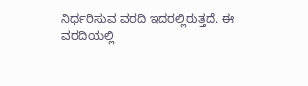ನಿರ್ಧರಿಸುವ ವರದಿ ಇದರಲ್ಲಿರುತ್ತದೆ. ಈ ವರದಿಯಲ್ಲಿ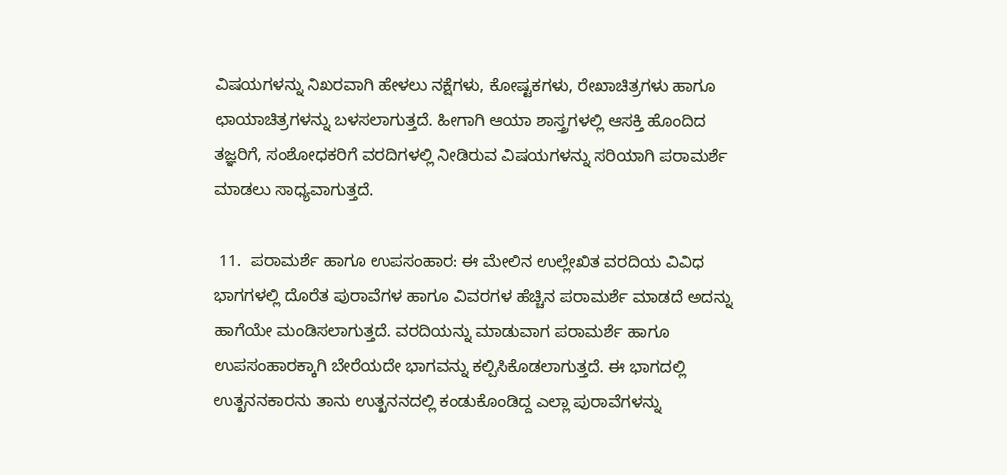ವಿಷಯಗಳನ್ನು ನಿಖರವಾಗಿ ಹೇಳಲು ನಕ್ಷೆಗಳು, ಕೋಷ್ಟಕಗಳು, ರೇಖಾಚಿತ್ರಗಳು ಹಾಗೂ ಛಾಯಾಚಿತ್ರಗಳನ್ನು ಬಳಸಲಾಗುತ್ತದೆ. ಹೀಗಾಗಿ ಆಯಾ ಶಾಸ್ತ್ರಗಳಲ್ಲಿ ಆಸಕ್ತಿ ಹೊಂದಿದ ತಜ್ಞರಿಗೆ, ಸಂಶೋಧಕರಿಗೆ ವರದಿಗಳಲ್ಲಿ ನೀಡಿರುವ ವಿಷಯಗಳನ್ನು ಸರಿಯಾಗಿ ಪರಾಮರ್ಶೆ ಮಾಡಲು ಸಾಧ್ಯವಾಗುತ್ತದೆ.

 11.  ಪರಾಮರ್ಶೆ ಹಾಗೂ ಉಪಸಂಹಾರ: ಈ ಮೇಲಿನ ಉಲ್ಲೇಖಿತ ವರದಿಯ ವಿವಿಧ ಭಾಗಗಳಲ್ಲಿ ದೊರೆತ ಪುರಾವೆಗಳ ಹಾಗೂ ವಿವರಗಳ ಹೆಚ್ಚಿನ ಪರಾಮರ್ಶೆ ಮಾಡದೆ ಅದನ್ನು ಹಾಗೆಯೇ ಮಂಡಿಸಲಾಗುತ್ತದೆ. ವರದಿಯನ್ನು ಮಾಡುವಾಗ ಪರಾಮರ್ಶೆ ಹಾಗೂ ಉಪಸಂಹಾರಕ್ಕಾಗಿ ಬೇರೆಯದೇ ಭಾಗವನ್ನು ಕಲ್ಪಿಸಿಕೊಡಲಾಗುತ್ತದೆ. ಈ ಭಾಗದಲ್ಲಿ ಉತ್ಖನನಕಾರನು ತಾನು ಉತ್ಖನನದಲ್ಲಿ ಕಂಡುಕೊಂಡಿದ್ದ ಎಲ್ಲಾ ಪುರಾವೆಗಳನ್ನು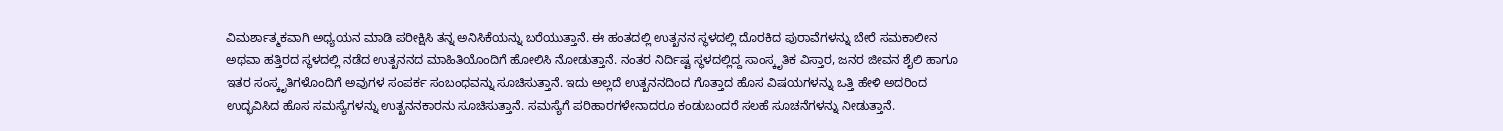ವಿಮರ್ಶಾತ್ಮಕವಾಗಿ ಅಧ್ಯಯನ ಮಾಡಿ ಪರೀಕ್ಷಿಸಿ ತನ್ನ ಅನಿಸಿಕೆಯನ್ನು ಬರೆಯುತ್ತಾನೆ. ಈ ಹಂತದಲ್ಲಿ ಉತ್ಖನನ ಸ್ಥಳದಲ್ಲಿ ದೊರಕಿದ ಪುರಾವೆಗಳನ್ನು ಬೇರೆ ಸಮಕಾಲೀನ ಅಥವಾ ಹತ್ತಿರದ ಸ್ಥಳದಲ್ಲಿ ನಡೆದ ಉತ್ಖನನದ ಮಾಹಿತಿಯೊಂದಿಗೆ ಹೋಲಿಸಿ ನೋಡುತ್ತಾನೆ. ನಂತರ ನಿರ್ದಿಷ್ಟ ಸ್ಥಳದಲ್ಲಿದ್ದ ಸಾಂಸ್ಕೃತಿಕ ವಿಸ್ತಾರ, ಜನರ ಜೀವನ ಶೈಲಿ ಹಾಗೂ ಇತರ ಸಂಸ್ಕೃತಿಗಳೊಂದಿಗೆ ಅವುಗಳ ಸಂಪರ್ಕ ಸಂಬಂಧವನ್ನು ಸೂಚಿಸುತ್ತಾನೆ. ಇದು ಅಲ್ಲದೆ ಉತ್ಖನನದಿಂದ ಗೊತ್ತಾದ ಹೊಸ ವಿಷಯಗಳನ್ನು ಒತ್ತಿ ಹೇಳಿ ಅದರಿಂದ ಉದ್ಭವಿಸಿದ ಹೊಸ ಸಮಸ್ಯೆಗಳನ್ನು ಉತ್ಖನನಕಾರನು ಸೂಚಿಸುತ್ತಾನೆ. ಸಮಸ್ಯೆಗೆ ಪರಿಹಾರಗಳೇನಾದರೂ ಕಂಡುಬಂದರೆ ಸಲಹೆ ಸೂಚನೆಗಳನ್ನು ನೀಡುತ್ತಾನೆ.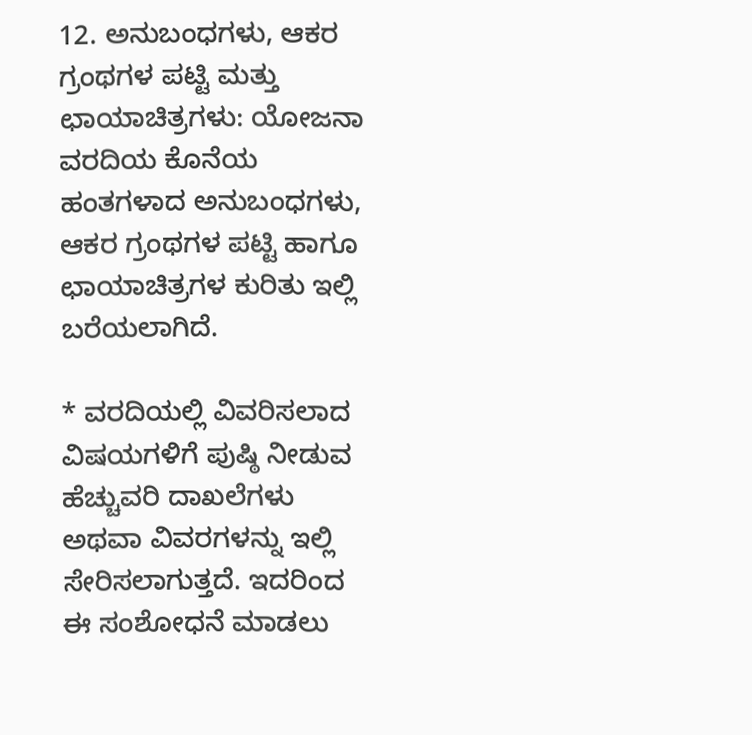12. ಅನುಬಂಧಗಳು, ಆಕರ ಗ್ರಂಥಗಳ ಪಟ್ಟಿ ಮತ್ತು ಛಾಯಾಚಿತ್ರಗಳು: ಯೋಜನಾ ವರದಿಯ ಕೊನೆಯ ಹಂತಗಳಾದ ಅನುಬಂಧಗಳು, ಆಕರ ಗ್ರಂಥಗಳ ಪಟ್ಟಿ ಹಾಗೂ ಛಾಯಾಚಿತ್ರಗಳ ಕುರಿತು ಇಲ್ಲಿ ಬರೆಯಲಾಗಿದೆ.

* ವರದಿಯಲ್ಲಿ ವಿವರಿಸಲಾದ ವಿಷಯಗಳಿಗೆ ಪುಷ್ಠಿ ನೀಡುವ ಹೆಚ್ಚುವರಿ ದಾಖಲೆಗಳು ಅಥವಾ ವಿವರಗಳನ್ನು ಇಲ್ಲಿ ಸೇರಿಸಲಾಗುತ್ತದೆ. ಇದರಿಂದ ಈ ಸಂಶೋಧನೆ ಮಾಡಲು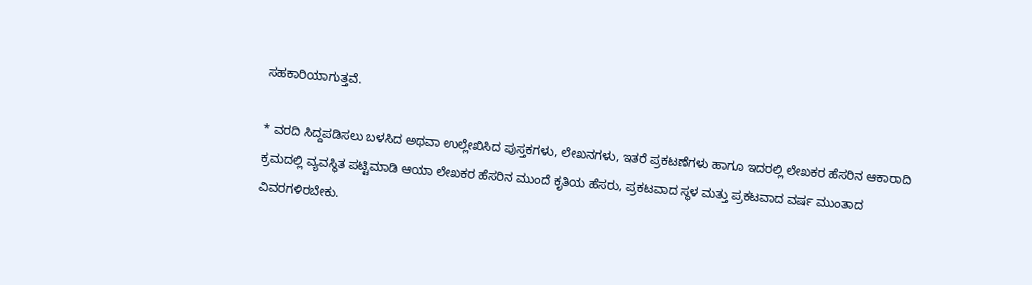ಸಹಕಾರಿಯಾಗುತ್ತವೆ.

* ವರದಿ ಸಿದ್ದಪಡಿಸಲು ಬಳಸಿದ ಅಥವಾ ಉಲ್ಲೇಖಿಸಿದ ಪುಸ್ತಕಗಳು, ಲೇಖನಗಳು, ಇತರೆ ಪ್ರಕಟಣೆಗಳು ಹಾಗೂ ಇದರಲ್ಲಿ ಲೇಖಕರ ಹೆಸರಿನ ಆಕಾರಾದಿ ಕ್ರಮದಲ್ಲಿ ವ್ಯವಸ್ಥಿತ ಪಟ್ಟಿಮಾಡಿ ಆಯಾ ಲೇಖಕರ ಹೆಸರಿನ ಮುಂದೆ ಕೃತಿಯ ಹೆಸರು, ಪ್ರಕಟವಾದ ಸ್ಥಳ ಮತ್ತು ಪ್ರಕಟವಾದ ವರ್ಷ ಮುಂತಾದ ವಿವರಗಳಿರಬೇಕು.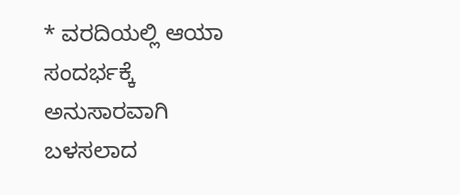* ವರದಿಯಲ್ಲಿ ಆಯಾ ಸಂದರ್ಭಕ್ಕೆ ಅನುಸಾರವಾಗಿ ಬಳಸಲಾದ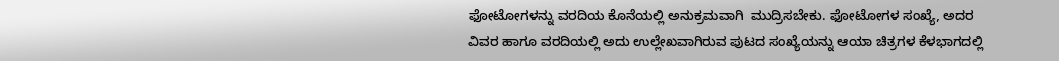ಫೋಟೋಗಳನ್ನು ವರದಿಯ ಕೊನೆಯಲ್ಲಿ ಅನುಕ್ರಮವಾಗಿ  ಮುದ್ರಿಸಬೇಕು. ಫೋಟೋಗಳ ಸಂಖ್ಯೆ, ಅದರ ವಿವರ ಹಾಗೂ ವರದಿಯಲ್ಲಿ ಅದು ಉಲ್ಲೇಖವಾಗಿರುವ ಪುಟದ ಸಂಖ್ಯೆಯನ್ನು ಆಯಾ ಚಿತ್ರಗಳ ಕೆಳಭಾಗದಲ್ಲಿ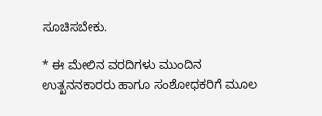ಸೂಚಿಸಬೇಕು.

* ಈ ಮೇಲಿನ ವರದಿಗಳು ಮುಂದಿನ ಉತ್ಖನನಕಾರರು ಹಾಗೂ ಸಂಶೋಧಕರಿಗೆ ಮೂಲ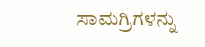ಸಾಮಗ್ರಿಗಳನ್ನು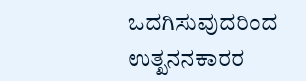ಒದಗಿಸುವುದರಿಂದ ಉತ್ಖನನಕಾರರ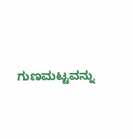ಗುಣಮಟ್ಟವನ್ನು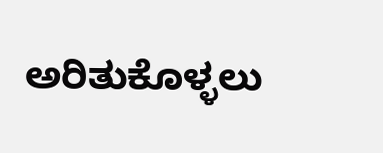ಅರಿತುಕೊಳ್ಳಲು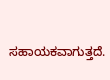ಸಹಾಯಕವಾಗುತ್ತದೆ.